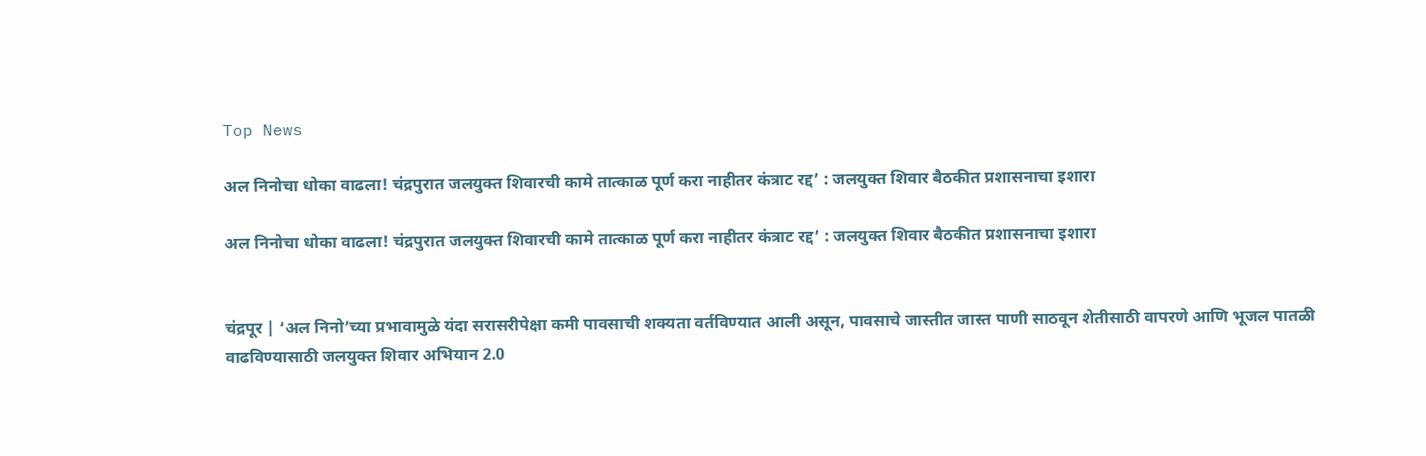Top News

अल निनोचा धोका वाढला! चंद्रपुरात जलयुक्त शिवारची कामे तात्काळ पूर्ण करा नाहीतर कंत्राट रद्द’ : जलयुक्त शिवार बैठकीत प्रशासनाचा इशारा

अल निनोचा धोका वाढला! चंद्रपुरात जलयुक्त शिवारची कामे तात्काळ पूर्ण करा नाहीतर कंत्राट रद्द’ : जलयुक्त शिवार बैठकीत प्रशासनाचा इशारा


चंद्रपूर | ‘अल निनो’च्या प्रभावामुळे यंदा सरासरीपेक्षा कमी पावसाची शक्यता वर्तविण्यात आली असून, पावसाचे जास्तीत जास्त पाणी साठवून शेतीसाठी वापरणे आणि भूजल पातळी वाढविण्यासाठी जलयुक्त शिवार अभियान 2.0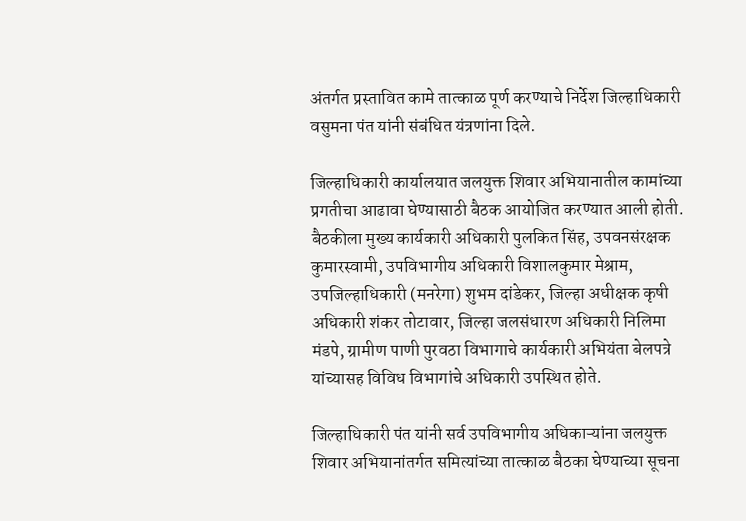अंतर्गत प्रस्तावित कामे तात्काळ पूर्ण करण्याचे निर्देश जिल्हाधिकारी वसुमना पंत यांनी संबंधित यंत्रणांना दिले.

जिल्हाधिकारी कार्यालयात जलयुक्त शिवार अभियानातील कामांच्या प्रगतीचा आढावा घेण्यासाठी बैठक आयोजित करण्यात आली होती. बैठकीला मुख्य कार्यकारी अधिकारी पुलकित सिंह, उपवनसंरक्षक कुमारस्वामी, उपविभागीय अधिकारी विशालकुमार मेश्राम, उपजिल्हाधिकारी (मनरेगा) शुभम दांडेकर, जिल्हा अधीक्षक कृषी अधिकारी शंकर तोटावार, जिल्हा जलसंधारण अधिकारी निलिमा मंडपे, ग्रामीण पाणी पुरवठा विभागाचे कार्यकारी अभियंता बेलपत्रे यांच्यासह विविध विभागांचे अधिकारी उपस्थित होते.

जिल्हाधिकारी पंत यांनी सर्व उपविभागीय अधिकाऱ्यांना जलयुक्त शिवार अभियानांतर्गत समित्यांच्या तात्काळ बैठका घेण्याच्या सूचना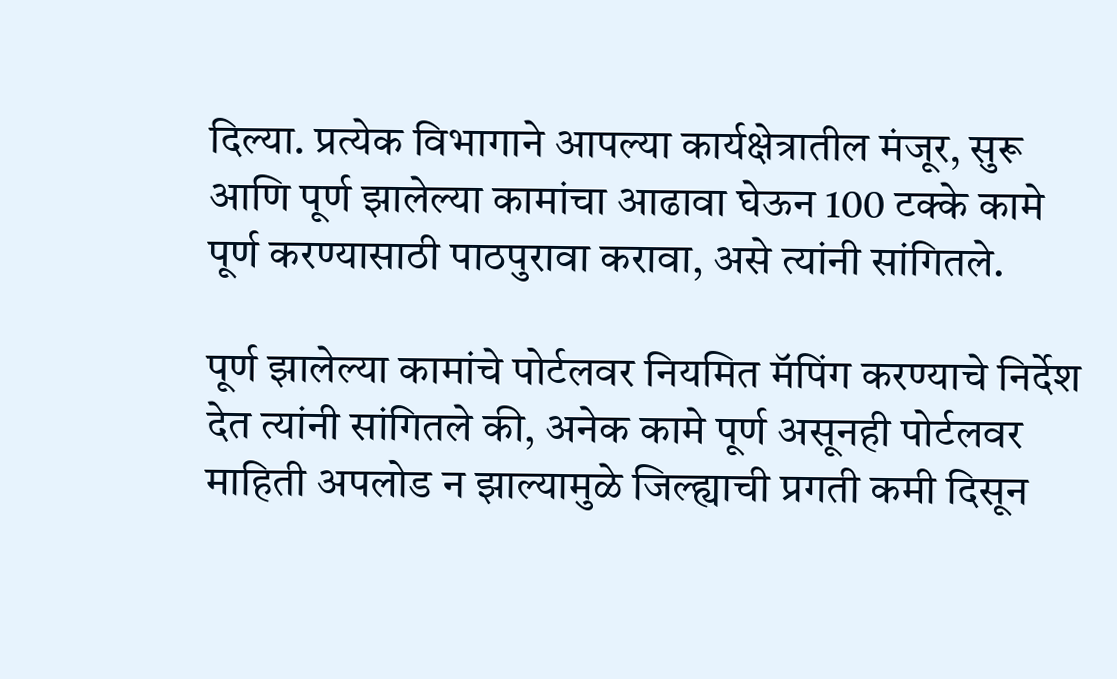दिल्या. प्रत्येक विभागाने आपल्या कार्यक्षेत्रातील मंजूर, सुरू आणि पूर्ण झालेल्या कामांचा आढावा घेऊन 100 टक्के कामे पूर्ण करण्यासाठी पाठपुरावा करावा, असे त्यांनी सांगितले.

पूर्ण झालेल्या कामांचे पोर्टलवर नियमित मॅपिंग करण्याचे निर्देश देत त्यांनी सांगितले की, अनेक कामे पूर्ण असूनही पोर्टलवर माहिती अपलोड न झाल्यामुळे जिल्ह्याची प्रगती कमी दिसून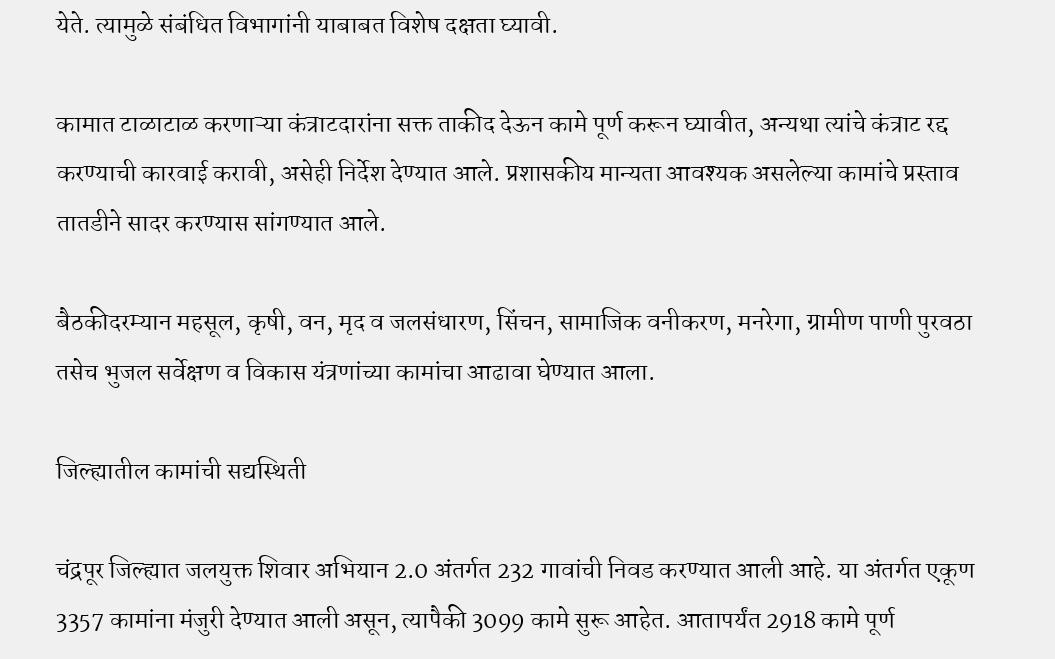येते. त्यामुळे संबंधित विभागांनी याबाबत विशेष दक्षता घ्यावी.

कामात टाळाटाळ करणाऱ्या कंत्राटदारांना सक्त ताकीद देऊन कामे पूर्ण करून घ्यावीत, अन्यथा त्यांचे कंत्राट रद्द करण्याची कारवाई करावी, असेही निर्देश देण्यात आले. प्रशासकीय मान्यता आवश्यक असलेल्या कामांचे प्रस्ताव तातडीने सादर करण्यास सांगण्यात आले.

बैठकीदरम्यान महसूल, कृषी, वन, मृद व जलसंधारण, सिंचन, सामाजिक वनीकरण, मनरेगा, ग्रामीण पाणी पुरवठा तसेच भुजल सर्वेक्षण व विकास यंत्रणांच्या कामांचा आढावा घेण्यात आला.

जिल्ह्यातील कामांची सद्यस्थिती

चंद्रपूर जिल्ह्यात जलयुक्त शिवार अभियान 2.0 अंतर्गत 232 गावांची निवड करण्यात आली आहे. या अंतर्गत एकूण 3357 कामांना मंजुरी देण्यात आली असून, त्यापैकी 3099 कामे सुरू आहेत. आतापर्यंत 2918 कामे पूर्ण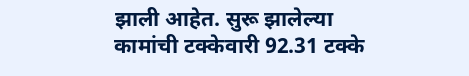झाली आहेत. सुरू झालेल्या कामांची टक्केवारी 92.31 टक्के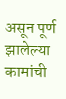असून पूर्ण झालेल्या कामांची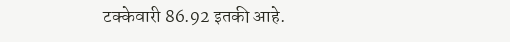टक्केवारी 86.92 इतकी आहे.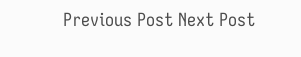Previous Post Next Post